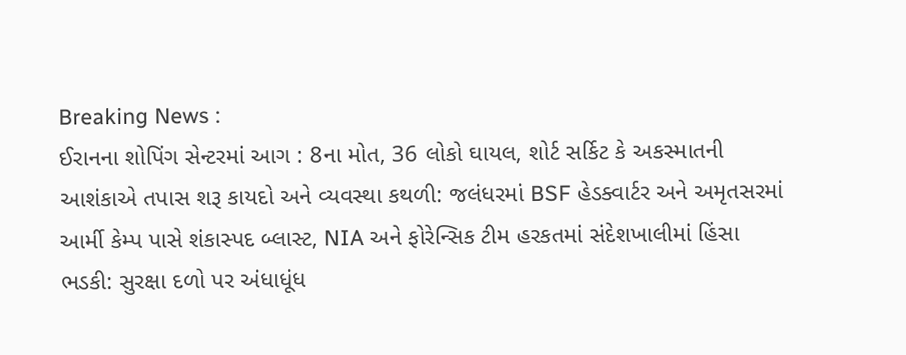Breaking News :
ઈરાનના શોપિંગ સેન્ટરમાં આગ : 8ના મોત, 36 લોકો ઘાયલ, શોર્ટ સર્કિટ કે અકસ્માતની આશંકાએ તપાસ શરૂ કાયદો અને વ્યવસ્થા કથળી: જલંધરમાં BSF હેડક્વાર્ટર અને અમૃતસરમાં આર્મી કેમ્પ પાસે શંકાસ્પદ બ્લાસ્ટ, NIA અને ફોરેન્સિક ટીમ હરકતમાં સંદેશખાલીમાં હિંસા ભડકી: સુરક્ષા દળો પર અંધાધૂંધ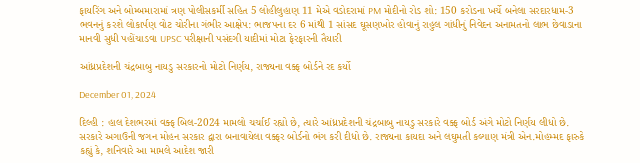ફાયરિંગ અને બોમ્બમારામાં ત્રણ પોલીસકર્મી સહિત 5 લોહીલુહાણ 11 મેએ વડોદરામાં PM મોદીનો રોડ શો: 150 કરોડના ખર્ચે બનેલા સરદારધામ-3 ભવનનું કરશે લોકાર્પણ વોટ ચોરીના ગંભીર આક્ષેપ: ભાજપના દર 6 માંથી 1 સાંસદ ઘૂસણખોર હોવાનું રાહુલ ગાંધીનું નિવેદન અનામતનો લાભ છેવાડાના માનવી સુધી પહોંચાડવા UPSC પરીક્ષાની પસંદગી યાદીમાં મોટા ફેરફારની તૈયારી

આંધ્રપ્રદેશની ચંદ્રબાબુ નાયડુ સરકારનો મોટો નિર્ણય, રાજ્યના વક્ફ બોર્ડને રદ કર્યો

December 01, 2024

દિલ્હી : હાલ દેશભરમાં વક્ફ બિલ-2024 મામલો ચર્ચાઈ રહ્યો છે, ત્યારે આંધ્રપ્રદેશની ચંદ્રબાબુ નાયડુ સરકારે વક્ફ બોર્ડ અંગે મોટો નિર્ણય લીધો છે. સરકારે અગાઉની જગન મોહન સરકાર દ્વારા બનાવાયેલા વક્ફર બોર્ડનો ભંગ કરી દીધો છે. રાજ્યના કાયદા અને લઘુમતી કલ્યાણ મંત્રી એન.મોહમ્મદ ફારુકે કહ્યું કે, શનિવારે આ મામલે આદેશ જારી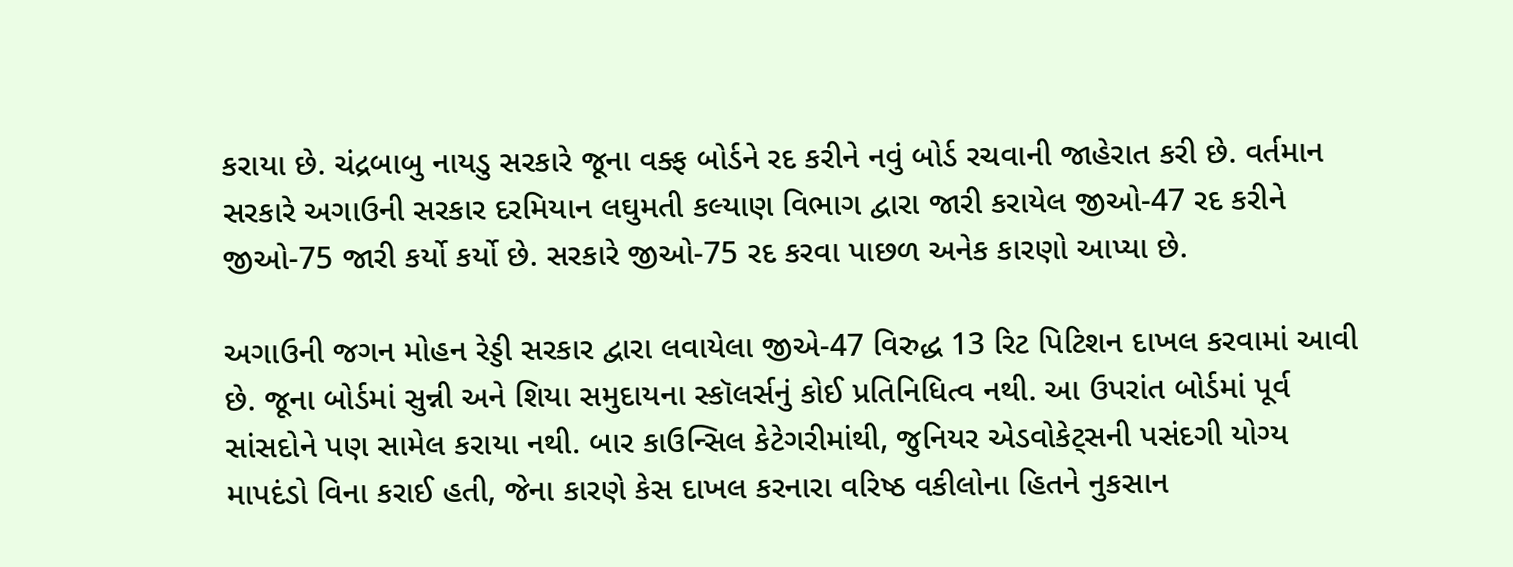કરાયા છે. ચંદ્રબાબુ નાયડુ સરકારે જૂના વક્ફ બોર્ડને રદ કરીને નવું બોર્ડ રચવાની જાહેરાત કરી છે. વર્તમાન સરકારે અગાઉની સરકાર દરમિયાન લઘુમતી કલ્યાણ વિભાગ દ્વારા જારી કરાયેલ જીઓ-47 રદ કરીને જીઓ-75 જારી કર્યો કર્યો છે. સરકારે જીઓ-75 રદ કરવા પાછળ અનેક કારણો આપ્યા છે.

અગાઉની જગન મોહન રેડ્ડી સરકાર દ્વારા લવાયેલા જીએ-47 વિરુદ્ધ 13 રિટ પિટિશન દાખલ કરવામાં આવી છે. જૂના બોર્ડમાં સુન્ની અને શિયા સમુદાયના સ્કૉલર્સનું કોઈ પ્રતિનિધિત્વ નથી. આ ઉપરાંત બોર્ડમાં પૂર્વ સાંસદોને પણ સામેલ કરાયા નથી. બાર કાઉન્સિલ કેટેગરીમાંથી, જુનિયર એડવોકેટ્સની પસંદગી યોગ્ય માપદંડો વિના કરાઈ હતી, જેના કારણે કેસ દાખલ કરનારા વરિષ્ઠ વકીલોના હિતને નુકસાન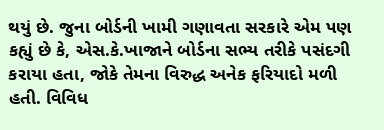થયું છે. જુના બોર્ડની ખામી ગણાવતા સરકારે એમ પણ કહ્યું છે કે, એસ.કે.ખાજાને બોર્ડના સભ્ય તરીકે પસંદગી કરાયા હતા, જોકે તેમના વિરુદ્ધ અનેક ફરિયાદો મળી હતી. વિવિધ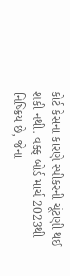કોર્ટ કેસના કારણે સ્પીકરની ચૂંટણી થઈ શકી નથી. વક્ફ બોર્ડ માર્ચ 2023થી નિષ્ક્રિય છે, જેના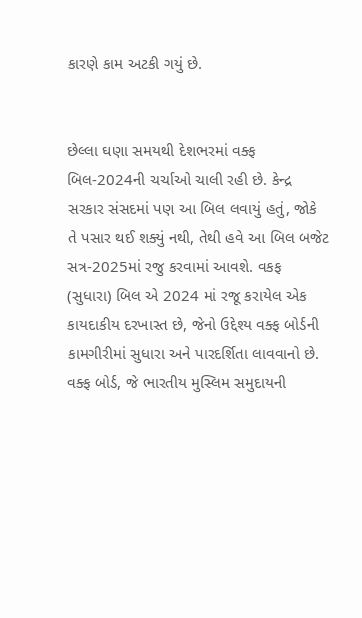કારણે કામ અટકી ગયું છે.


છેલ્લા ઘણા સમયથી દેશભરમાં વક્ફ બિલ-2024ની ચર્ચાઓ ચાલી રહી છે. કેન્દ્ર સરકાર સંસદમાં પણ આ બિલ લવાયું હતું, જોકે તે પસાર થઈ શક્યું નથી, તેથી હવે આ બિલ બજેટ સત્ર-2025માં રજુ કરવામાં આવશે. વકફ (સુધારા) બિલ એ 2024 માં રજૂ કરાયેલ એક કાયદાકીય દરખાસ્ત છે, જેનો ઉદ્દેશ્ય વક્ફ બોર્ડની કામગીરીમાં સુધારા અને પારદર્શિતા લાવવાનો છે. વક્ફ બોર્ડ, જે ભારતીય મુસ્લિમ સમુદાયની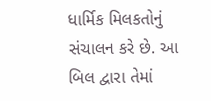ધાર્મિક મિલકતોનું સંચાલન કરે છે. આ બિલ દ્વારા તેમાં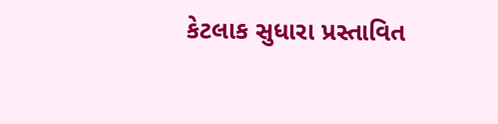કેટલાક સુધારા પ્રસ્તાવિત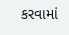કરવામાં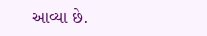આવ્યા છે.